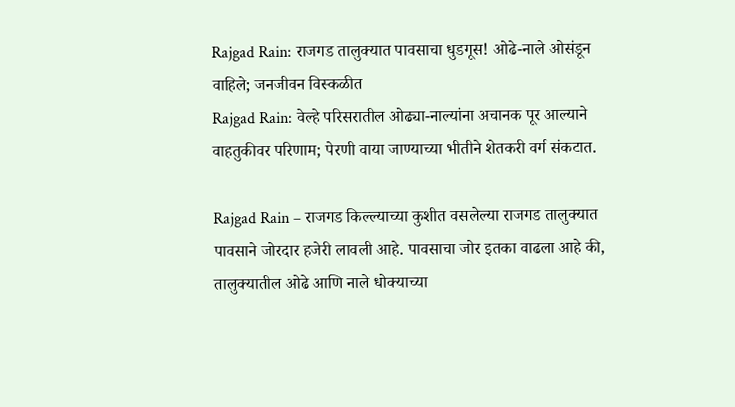Rajgad Rain: राजगड तालुक्यात पावसाचा धुडगूस! ओढे-नाले ओसंडून वाहिले; जनजीवन विस्कळीत
Rajgad Rain: वेल्हे परिसरातील ओढ्या-नाल्यांना अचानक पूर आल्याने वाहतुकीवर परिणाम; पेरणी वाया जाण्याच्या भीतीने शेतकरी वर्ग संकटात.

Rajgad Rain – राजगड किल्ल्याच्या कुशीत वसलेल्या राजगड तालुक्यात पावसाने जोरदार हजेरी लावली आहे. पावसाचा जोर इतका वाढला आहे की, तालुक्यातील ओढे आणि नाले धोक्याच्या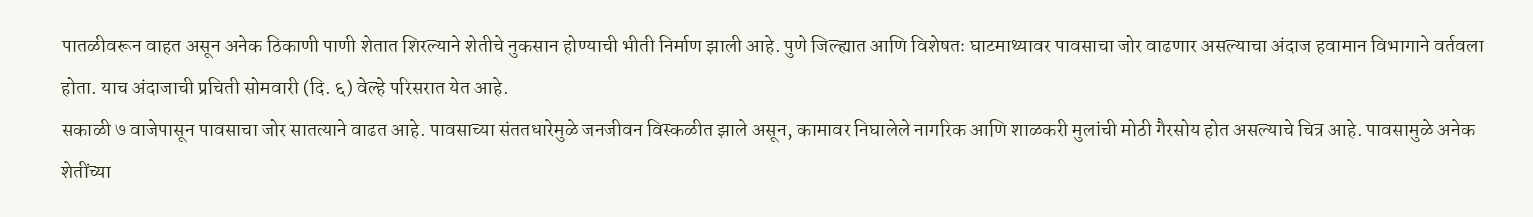पातळीवरून वाहत असून अनेक ठिकाणी पाणी शेतात शिरल्याने शेतीचे नुकसान होण्याची भीती निर्माण झाली आहे. पुणे जिल्ह्यात आणि विशेषतः घाटमाथ्यावर पावसाचा जोर वाढणार असल्याचा अंदाज हवामान विभागाने वर्तवला होता. याच अंदाजाची प्रचिती सोमवारी (दि. ६) वेल्हे परिसरात येत आहे.
सकाळी ७ वाजेपासून पावसाचा जोर सातत्याने वाढत आहे. पावसाच्या संततधारेमुळे जनजीवन विस्कळीत झाले असून, कामावर निघालेले नागरिक आणि शाळकरी मुलांची मोठी गैरसोय होत असल्याचे चित्र आहे. पावसामुळे अनेक शेतींच्या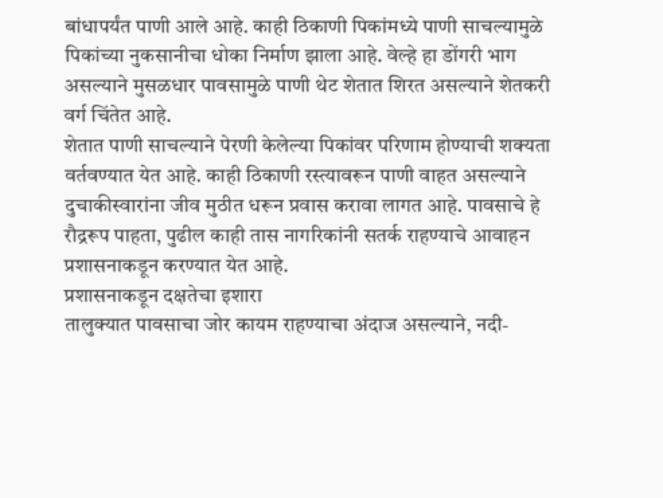बांधापर्यंत पाणी आले आहे. काही ठिकाणी पिकांमध्ये पाणी साचल्यामुळे पिकांच्या नुकसानीचा धोका निर्माण झाला आहे. वेल्हे हा डोंगरी भाग असल्याने मुसळधार पावसामुळे पाणी थेट शेतात शिरत असल्याने शेतकरी वर्ग चिंतेत आहे.
शेतात पाणी साचल्याने पेरणी केलेल्या पिकांवर परिणाम होण्याची शक्यता वर्तवण्यात येत आहे. काही ठिकाणी रस्त्यावरून पाणी वाहत असल्याने दुचाकीस्वारांना जीव मुठीत धरून प्रवास करावा लागत आहे. पावसाचे हे रौद्ररूप पाहता, पुढील काही तास नागरिकांनी सतर्क राहण्याचे आवाहन प्रशासनाकडून करण्यात येत आहे.
प्रशासनाकडून दक्षतेचा इशारा
तालुक्यात पावसाचा जोर कायम राहण्याचा अंदाज असल्याने, नदी-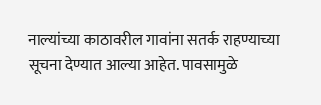नाल्यांच्या काठावरील गावांना सतर्क राहण्याच्या सूचना देण्यात आल्या आहेत. पावसामुळे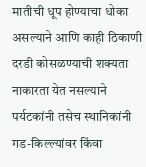मातीची धूप होण्याचा धोका असल्याने आणि काही ठिकाणी दरडी कोसळण्याची शक्यता नाकारता येत नसल्याने पर्यटकांनी तसेच स्थानिकांनी गड-किल्ल्यांवर किंवा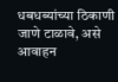धबधब्यांच्या ठिकाणी जाणे टाळावे, असे आवाहन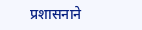प्रशासनाने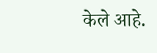केले आहे.